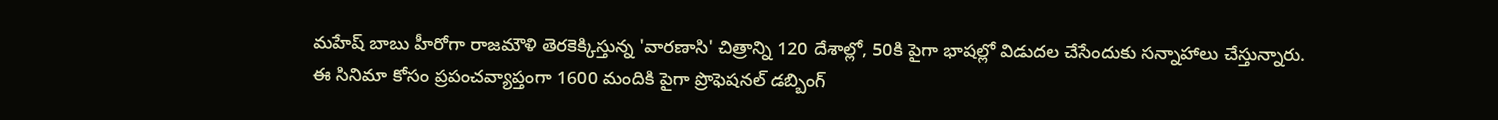మహేష్ బాబు హీరోగా రాజమౌళి తెరకెక్కిస్తున్న 'వారణాసి' చిత్రాన్ని 120 దేశాల్లో, 50కి పైగా భాషల్లో విడుదల చేసేందుకు సన్నాహాలు చేస్తున్నారు.
ఈ సినిమా కోసం ప్రపంచవ్యాప్తంగా 1600 మందికి పైగా ప్రొఫెషనల్ డబ్బింగ్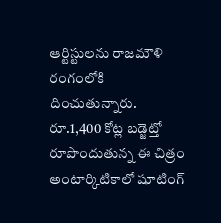ఆర్టిస్టులను రాజమౌళి రంగంలోకి దించుతున్నారు.
రూ.1,400 కోట్ల బడ్జెట్తో రూపొందుతున్న ఈ చిత్రం అంటార్కిటికాలో షూటింగ్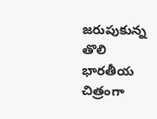జరుపుకున్న తొలి భారతీయ చిత్రంగా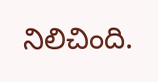నిలిచింది.